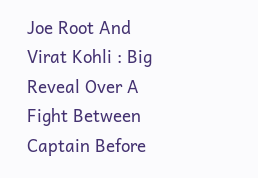Joe Root And Virat Kohli : Big Reveal Over A Fight Between Captain Before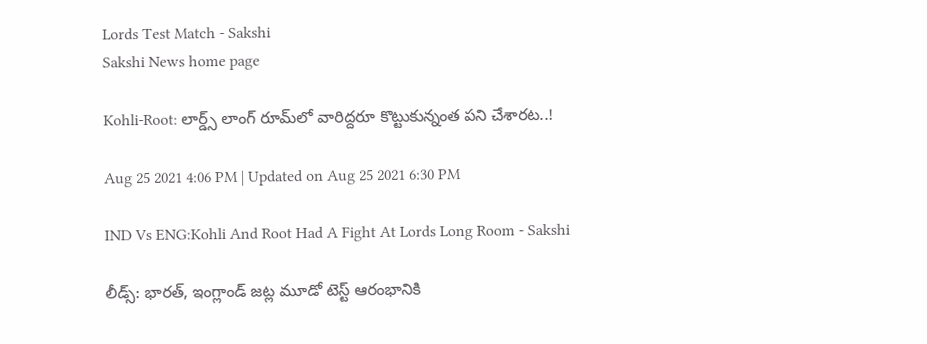Lords Test Match - Sakshi
Sakshi News home page

Kohli-Root: లార్డ్స్‌ లాంగ్‌ రూమ్‌లో వారిద్దరూ కొట్టుకున్నంత పని చేశారట..!

Aug 25 2021 4:06 PM | Updated on Aug 25 2021 6:30 PM

IND Vs ENG:Kohli And Root Had A Fight At Lords Long Room - Sakshi

లీడ్స్‌: భారత్, ఇంగ్లాండ్ జట్ల మూడో టెస్ట్ ఆరంభానికి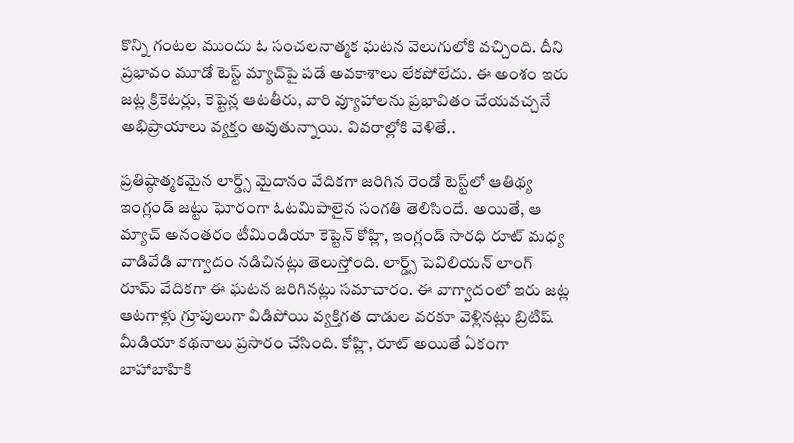కొన్ని గంటల ముందు ఓ సంచలనాత్మక ఘటన వెలుగులోకి వచ్చింది. దీని ప్రభావం మూడో టెస్ట్ మ్యాచ్‌పై పడే అవకాశాలు లేకపోలేదు. ఈ అంశం ఇరు జట్ల క్రికెటర్లు, కెప్టెన్ల ఆటతీరు, వారి వ్యూహాలను ప్రభావితం చేయవచ్చనే అభిప్రాయాలు వ్యక్తం అవుతున్నాయి. వివరాల్లోకి వెళితే..

ప్రతిష్ఠాత్మకమైన లార్డ్స్ మైదానం వేదికగా జరిగిన రెండో టెస్ట్‌లో ఆతిథ్య ఇంగ్లండ్ జట్టు ఘోరంగా ఓటమిపాలైన సంగతి తెలిసిందే. అయితే, ఆ మ్యాచ్‌ అనంతరం టీమిండియా కెప్టెన్‌ కోహ్లి, ఇంగ్లండ్‌ సారధి రూట్‌ మధ్య వాడివేడి వాగ్వాదం నడిచినట్లు తెలుస్తోంది. లార్డ్స్ పెవిలియన్ లాంగ్‌ రూమ్ వేదికగా ఈ ఘటన జరిగినట్లు సమాచారం. ఈ వాగ్వాదంలో ఇరు జట్ల ఆటగాళ్లు గ్రూపులుగా విడిపోయి వ్యక్తిగత దాడుల వరకూ వెళ్లినట్లు బ్రిటిష్‌ మీడియా కథనాలు ప్రసారం చేసింది. కోహ్లి, రూట్‌ అయితే ఏకంగా బాహాబాహికి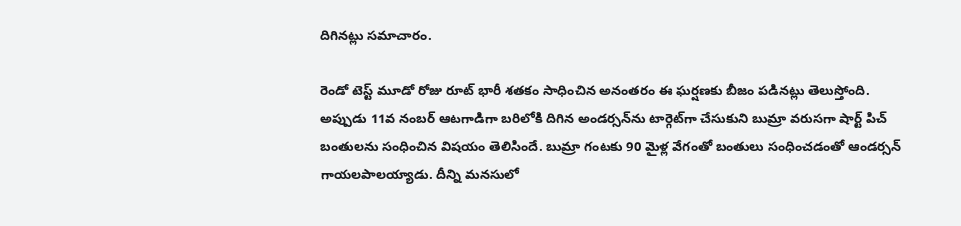దిగినట్లు సమాచారం.

రెండో టెస్ట్‌ మూడో రోజు రూట్‌ భారీ శతకం సాధించిన అనంతరం ఈ ఘర్షణకు బీజం పడినట్లు తెలుస్తోంది. అప్పుడు 11వ నంబర్‌ ఆటగాడిగా బరిలోకి దిగిన అండర్సన్‌ను టార్గెట్‌గా చేసుకుని బుమ్రా వరుసగా షార్ట్ పిచ్ బంతులను సంధించిన విషయం తెలిసిందే. బుమ్రా గంటకు 90 మైళ్ల వేగంతో బంతులు సంధించడంతో ఆండర్సన్‌ గాయలపాలయ్యాడు. దీన్ని మనసులో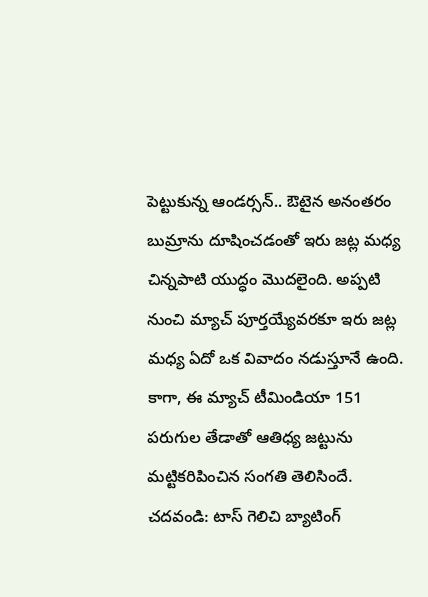పెట్టుకున్న ఆండర్సన్‌.. ఔటైన అనంతరం బుమ్రాను దూషించడంతో ఇరు జట్ల మధ్య చిన్నపాటి యుద్ధం మొదలైంది. అప్పటి నుంచి మ్యాచ్‌ పూర్తయ్యేవరకూ ఇరు జట్ల మధ్య ఏదో ఒక వివాదం నడుస్తూనే ఉంది. కాగా, ఈ మ్యాచ్‌ టీమిండియా 151 పరుగుల తేడాతో ఆతిధ్య జట్టును మట్టికరిపించిన సంగతి తెలిసిందే.
చదవండి: టాస్‌ గెలిచి బ్యాటింగ్‌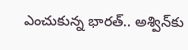ఎంచుకున్న భారత్‌.. అశ్విన్‌కు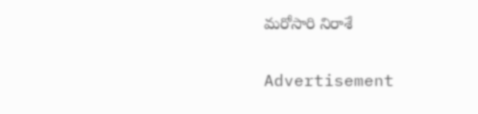మరోసారి నిరాశే

Advertisement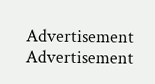Advertisement
Advertisement